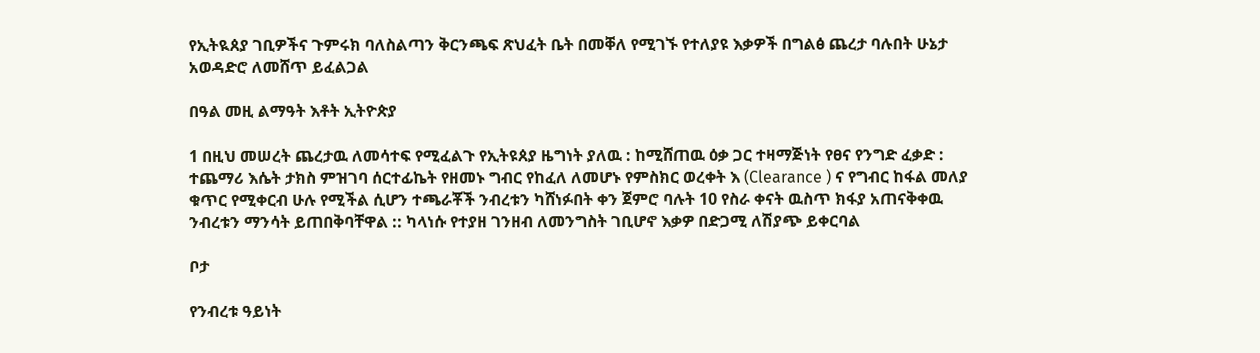የኢትዪጰያ ገቢዎችና ጉምሩክ ባለስልጣን ቅርንጫፍ ጽህፈት ቤት በመቐለ የሚገኙ የተለያዩ እቃዎች በግልፅ ጨረታ ባሉበት ሁኔታ አወዳድሮ ለመሸጥ ይፈልጋል

በዓል መዚ ልማዓት እቶት ኢትዮጵያ

1 በዚህ መሠረት ጨረታዉ ለመሳተፍ የሚፈልጉ የኢትዩጰያ ዜግነት ያለዉ : ከሚሸጠዉ ዕቃ ጋር ተዛማጅነት የፀና የንግድ ፈቃድ : ተጨማሪ እሴት ታክስ ምዝገባ ሰርተፊኬት የዘመኑ ግብር የከፈለ ለመሆኑ የምስክር ወረቀት እ (Clearance ) ና የግብር ከፋል መለያ ቁጥር የሚቀርብ ሁሉ የሚችል ሲሆን ተጫራቾች ንብረቱን ካሸነፉበት ቀን ጀምሮ ባሉት 10 የስራ ቀናት ዉስጥ ክፋያ አጠናቅቀዉ ንብረቱን ማንሳት ይጠበቅባቸዋል :: ካላነሱ የተያዘ ገንዘብ ለመንግስት ገቢሆኖ እቃዎ በድጋሚ ለሽያጭ ይቀርባል

ቦታ

የንብረቱ ዓይነት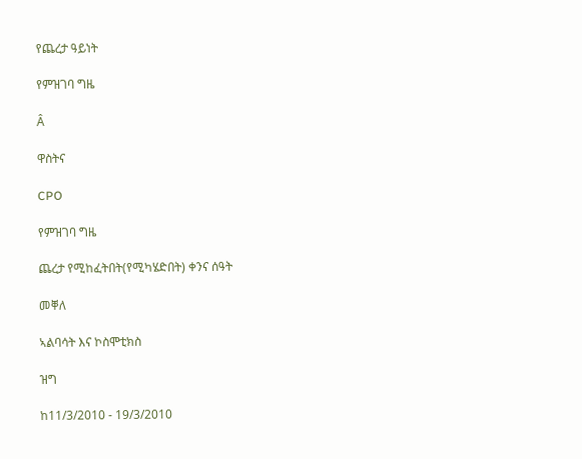የጨረታ ዓይነት

የምዝገባ ግዜ

Â

ዋስትና

CPO

የምዝገባ ግዜ

ጨረታ የሚከፈትበት(የሚካሄድበት) ቀንና ሰዓት

መቐለ

ኣልባሳት እና ኮስሞቲክስ

ዝግ

ከ11/3/2010 - 19/3/2010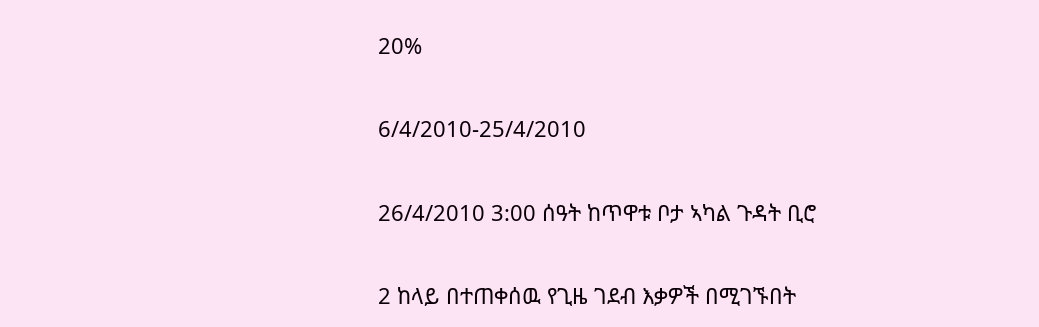20%

6/4/2010-25/4/2010

26/4/2010 3:00 ሰዓት ከጥዋቱ ቦታ ኣካል ጉዳት ቢሮ

2 ከላይ በተጠቀሰዉ የጊዜ ገደብ እቃዎች በሚገኙበት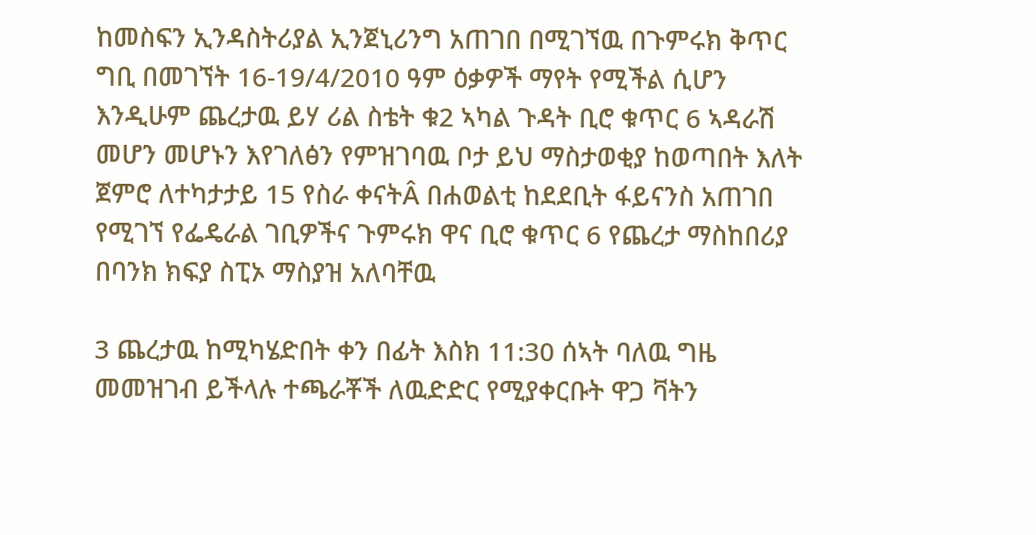ከመስፍን ኢንዳስትሪያል ኢንጀኒሪንግ አጠገበ በሚገኘዉ በጉምሩክ ቅጥር ግቢ በመገኘት 16-19/4/2010 ዓም ዕቃዎች ማየት የሚችል ሲሆን እንዲሁም ጨረታዉ ይሃ ሪል ስቴት ቁ2 ኣካል ጉዳት ቢሮ ቁጥር 6 ኣዳራሽ መሆን መሆኑን እየገለፅን የምዝገባዉ ቦታ ይህ ማስታወቂያ ከወጣበት እለት ጀምሮ ለተካታታይ 15 የስራ ቀናትÂ በሐወልቲ ከደደቢት ፋይናንስ አጠገበ የሚገኘ የፌዴራል ገቢዎችና ጉምሩክ ዋና ቢሮ ቁጥር 6 የጨረታ ማስከበሪያ በባንክ ክፍያ ስፒኦ ማስያዝ አለባቸዉ

3 ጨረታዉ ከሚካሄድበት ቀን በፊት እስክ 11:30 ሰኣት ባለዉ ግዜ መመዝገብ ይችላሉ ተጫራቾች ለዉድድር የሚያቀርቡት ዋጋ ቫትን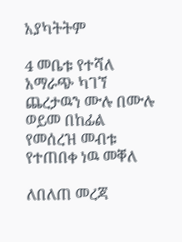አያካትትም

4 መቤቱ የተሻለ አማራጭ ካገኘ ጨረታዉን ሙሉ በሙሉ ወይመ በከፊል የመሰረዝ መብቱ የተጠበቀ ነዉ መቐለ

ለበለጠ መረጃ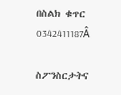በስልክ ቁጥር 0342411187Â

ስፖንስርታትና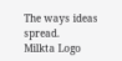The ways ideas spread.
Milkta Logo